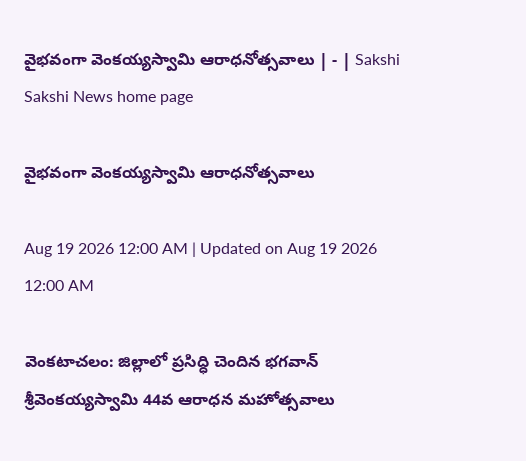వైభవంగా వెంకయ్యస్వామి ఆరాధనోత్సవాలు | - | Sakshi
Sakshi News home page

వైభవంగా వెంకయ్యస్వామి ఆరాధనోత్సవాలు

Aug 19 2026 12:00 AM | Updated on Aug 19 2026 12:00 AM

వెంకటాచలం: జిల్లాలో ప్రసిద్ధి చెందిన భగవాన్‌ శ్రీవెంకయ్యస్వామి 44వ ఆరాధన మహోత్సవాలు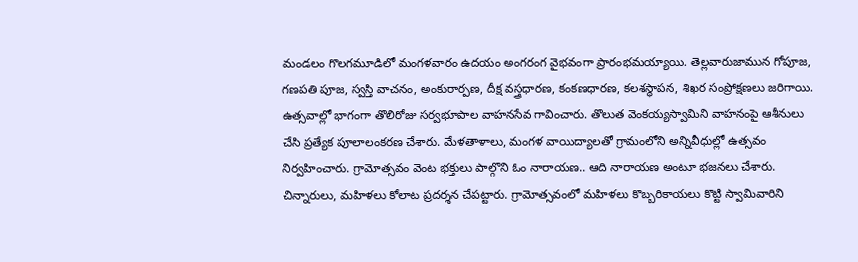మండలం గొలగమూడిలో మంగళవారం ఉదయం అంగరంగ వైభవంగా ప్రారంభమయ్యాయి. తెల్లవారుజామున గోపూజ, గణపతి పూజ, స్వస్తి వాచనం, అంకురార్పణ, దీక్ష వస్త్రధారణ, కంకణధారణ, కలశస్థాపన, శిఖర సంప్రోక్షణలు జరిగాయి. ఉత్సవాల్లో భాగంగా తొలిరోజు సర్వభూపాల వాహనసేవ గావించారు. తొలుత వెంకయ్యస్వామిని వాహనంపై ఆశీనులు చేసి ప్రత్యేక పూలాలంకరణ చేశారు. మేళతాళాలు, మంగళ వాయిద్యాలతో గ్రామంలోని అన్నివీధుల్లో ఉత్సవం నిర్వహించారు. గ్రామోత్సవం వెంట భక్తులు పాల్గొని ఓం నారాయణ.. ఆది నారాయణ అంటూ భజనలు చేశారు. చిన్నారులు, మహిళలు కోలాట ప్రదర్శన చేపట్టారు. గ్రామోత్సవంలో మహిళలు కొబ్బరికాయలు కొట్టి స్వామివారిని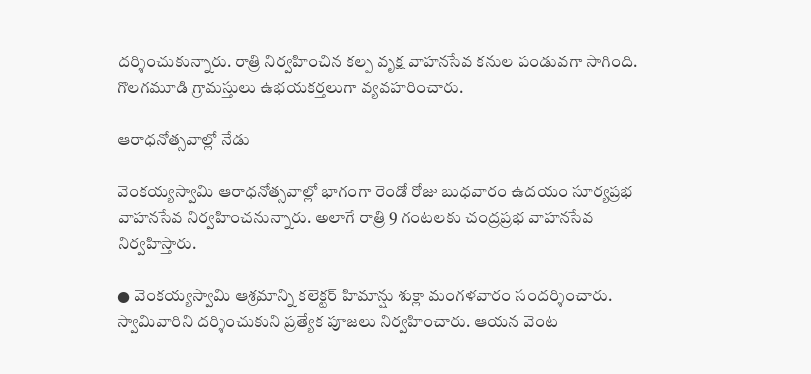దర్శించుకున్నారు. రాత్రి నిర్వహించిన కల్ప వృక్ష వాహనసేవ కనుల పండువగా సాగింది. గొలగమూడి గ్రామస్తులు ఉభయకర్తలుగా వ్యవహరించారు.

ఆరాధనోత్సవాల్లో నేడు

వెంకయ్యస్వామి ఆరాధనోత్సవాల్లో భాగంగా రెండో రోజు బుధవారం ఉదయం సూర్యప్రభ వాహనసేవ నిర్వహించనున్నారు. అలాగే రాత్రి 9 గంటలకు చంద్రప్రభ వాహనసేవ నిర్వహిస్తారు.

● వెంకయ్యస్వామి ఆశ్రమాన్ని కలెక్టర్‌ హిమాన్షు శుక్లా మంగళవారం సందర్శించారు. స్వామివారిని దర్శించుకుని ప్రత్యేక పూజలు నిర్వహించారు. ఆయన వెంట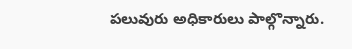పలువురు అధికారులు పాల్గొన్నారు.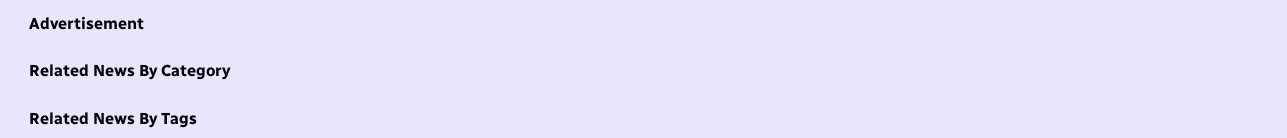Advertisement

Related News By Category

Related News By Tags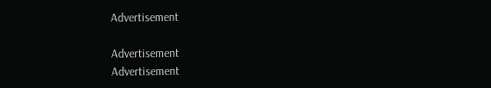Advertisement

Advertisement
Advertisement